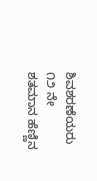ಶಿವಶರಣೆಯರು
೧೨ ನೇ ಶತಮಾನ ಹೆಣ್ಣಿನ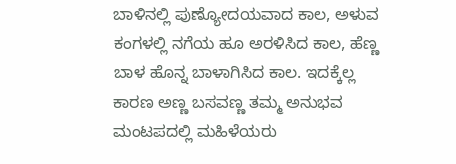ಬಾಳಿನಲ್ಲಿ ಪುಣ್ಯೋದಯವಾದ ಕಾಲ, ಅಳುವ ಕಂಗಳಲ್ಲಿ ನಗೆಯ ಹೂ ಅರಳಿಸಿದ ಕಾಲ, ಹೆಣ್ಣ ಬಾಳ ಹೊನ್ನ ಬಾಳಾಗಿಸಿದ ಕಾಲ. ಇದಕ್ಕೆಲ್ಲ ಕಾರಣ ಅಣ್ಣ ಬಸವಣ್ಣ ತಮ್ಮ ಅನುಭವ ಮಂಟಪದಲ್ಲಿ ಮಹಿಳೆಯರು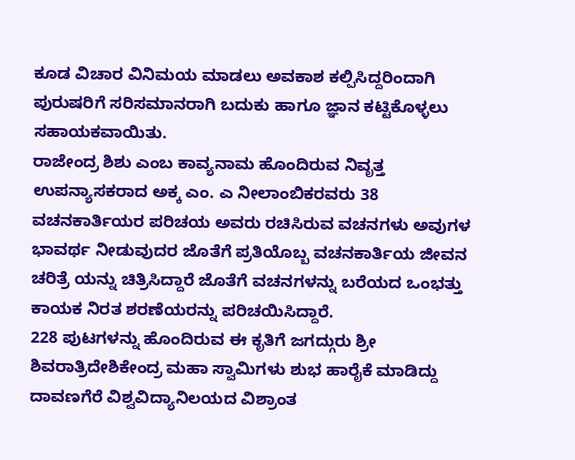ಕೂಡ ವಿಚಾರ ವಿನಿಮಯ ಮಾಡಲು ಅವಕಾಶ ಕಲ್ಪಿಸಿದ್ದರಿಂದಾಗಿ ಪುರುಷರಿಗೆ ಸರಿಸಮಾನರಾಗಿ ಬದುಕು ಹಾಗೂ ಜ್ಞಾನ ಕಟ್ಟಿಕೊಳ್ಳಲು ಸಹಾಯಕವಾಯಿತು.
ರಾಜೇಂದ್ರ ಶಿಶು ಎಂಬ ಕಾವ್ಯನಾಮ ಹೊಂದಿರುವ ನಿವೃತ್ತ ಉಪನ್ಯಾಸಕರಾದ ಅಕ್ಕ ಎಂ. ಎ ನೀಲಾಂಬಿಕರವರು 38 ವಚನಕಾರ್ತಿಯರ ಪರಿಚಯ ಅವರು ರಚಿಸಿರುವ ವಚನಗಳು ಅವುಗಳ ಭಾವರ್ಥ ನೀಡುವುದರ ಜೊತೆಗೆ ಪ್ರತಿಯೊಬ್ಬ ವಚನಕಾರ್ತಿಯ ಜೀವನ ಚರಿತ್ರೆ ಯನ್ನು ಚಿತ್ರಿಸಿದ್ದಾರೆ ಜೊತೆಗೆ ವಚನಗಳನ್ನು ಬರೆಯದ ಒಂಭತ್ತು ಕಾಯಕ ನಿರತ ಶರಣೆಯರನ್ನು ಪರಿಚಯಿಸಿದ್ದಾರೆ.
228 ಪುಟಗಳನ್ನು ಹೊಂದಿರುವ ಈ ಕೃತಿಗೆ ಜಗದ್ಗುರು ಶ್ರೀ ಶಿವರಾತ್ರಿದೇಶಿಕೇಂದ್ರ ಮಹಾ ಸ್ವಾಮಿಗಳು ಶುಭ ಹಾರೈಕೆ ಮಾಡಿದ್ದು ದಾವಣಗೆರೆ ವಿಶ್ವವಿದ್ಯಾನಿಲಯದ ವಿಶ್ರಾಂತ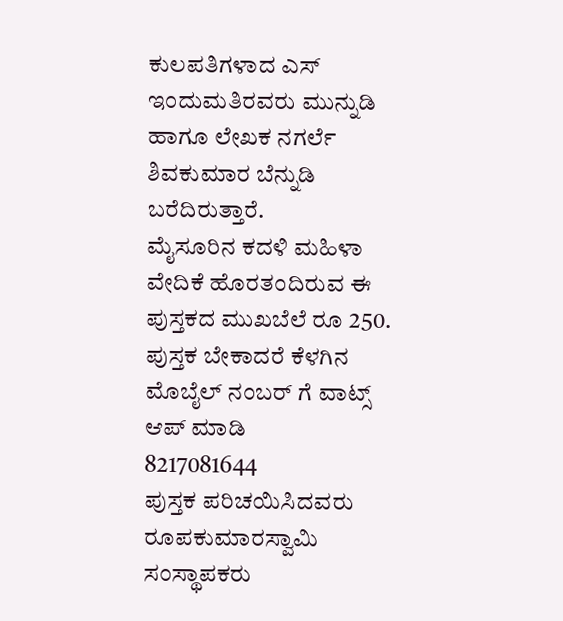ಕುಲಪತಿಗಳಾದ ಎಸ್ ಇಂದುಮತಿರವರು ಮುನ್ನುಡಿ ಹಾಗೂ ಲೇಖಕ ನಗರ್ಲೆ ಶಿವಕುಮಾರ ಬೆನ್ನುಡಿ ಬರೆದಿರುತ್ತಾರೆ.
ಮೈಸೂರಿನ ಕದಳಿ ಮಹಿಳಾ ವೇದಿಕೆ ಹೊರತಂದಿರುವ ಈ ಪುಸ್ತಕದ ಮುಖಬೆಲೆ ರೂ 250.
ಪುಸ್ತಕ ಬೇಕಾದರೆ ಕೆಳಗಿನ ಮೊಬೈಲ್ ನಂಬರ್ ಗೆ ವಾಟ್ಸ್ ಆಪ್ ಮಾಡಿ
8217081644
ಪುಸ್ತಕ ಪರಿಚಯಿಸಿದವರು
ರೂಪಕುಮಾರಸ್ವಾಮಿ
ಸಂಸ್ಥಾಪಕರು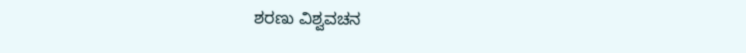ಶರಣು ವಿಶ್ವವಚನ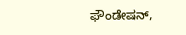ಫೌಂಡೇಷನ್,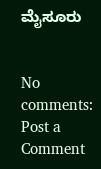ಮೈಸೂರು


No comments:
Post a Comment